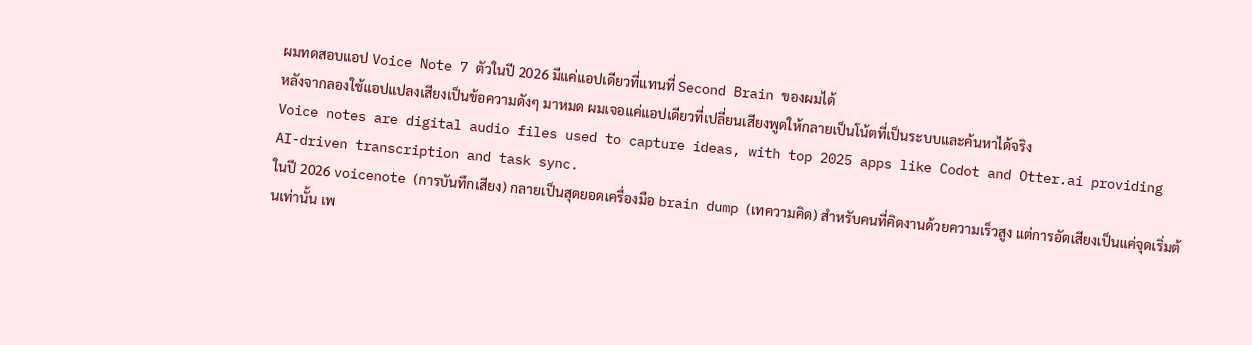ผมทดสอบแอป Voice Note 7 ตัวในปี 2026 มีแค่แอปเดียวที่แทนที่ Second Brain ของผมได้
หลังจากลองใช้แอปแปลงเสียงเป็นข้อความดังๆ มาหมด ผมเจอแค่แอปเดียวที่เปลี่ยนเสียงพูดให้กลายเป็นโน้ตที่เป็นระบบและค้นหาได้จริง
Voice notes are digital audio files used to capture ideas, with top 2025 apps like Codot and Otter.ai providing AI-driven transcription and task sync.
ในปี 2026 voicenote (การบันทึกเสียง) กลายเป็นสุดยอดเครื่องมือ brain dump (เทความคิด) สำหรับคนที่คิดงานด้วยความเร็วสูง แต่การอัดเสียงเป็นแค่จุดเริ่มต้นเท่านั้น เพ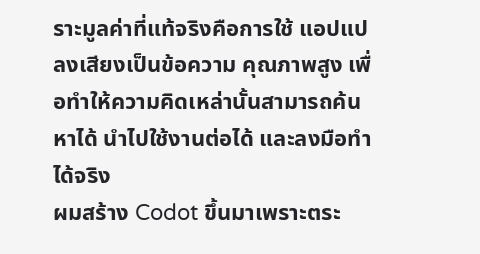ราะมูลค่าที่แท้จริงคือการใช้ แอปแปลงเสียงเป็นข้อความ คุณภาพสูง เพื่อทำให้ความคิดเหล่านั้นสามารถค้นหาได้ นำไปใช้งานต่อได้ และลงมือทำได้จริง
ผมสร้าง Codot ขึ้นมาเพราะตระ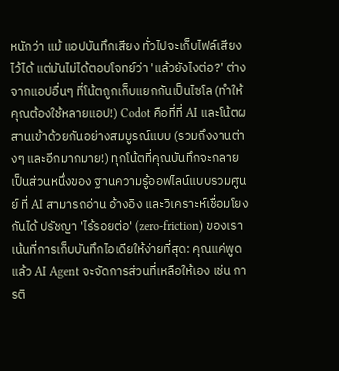หนักว่า แม้ แอปบันทึกเสียง ทั่วไปจะเก็บไฟล์เสียงไว้ได้ แต่มันไม่ได้ตอบโจทย์ว่า 'แล้วยังไงต่อ?' ต่างจากแอปอื่นๆ ที่โน้ตถูกเก็บแยกกันเป็นไซโล (ทำให้คุณต้องใช้หลายแอป!) Codot คือที่ที่ AI และโน้ตผสานเข้าด้วยกันอย่างสมบูรณ์แบบ (รวมถึงงานต่างๆ และอีกมากมาย!) ทุกโน้ตที่คุณบันทึกจะกลายเป็นส่วนหนึ่งของ ฐานความรู้ออฟไลน์แบบรวมศูนย์ ที่ AI สามารถอ่าน อ้างอิง และวิเคราะห์เชื่อมโยงกันได้ ปรัชญา 'ไร้รอยต่อ' (zero-friction) ของเราเน้นที่การเก็บบันทึกไอเดียให้ง่ายที่สุด: คุณแค่พูด แล้ว AI Agent จะจัดการส่วนที่เหลือให้เอง เช่น การติ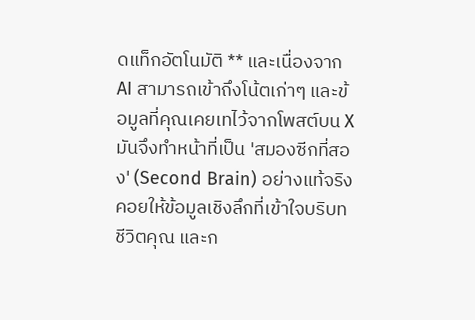ดแท็กอัตโนมัติ ** และเนื่องจาก AI สามารถเข้าถึงโน้ตเก่าๆ และข้อมูลที่คุณเคยเทไว้จากโพสต์บน X มันจึงทำหน้าที่เป็น 'สมองซีกที่สอง' (Second Brain) อย่างแท้จริง คอยให้ข้อมูลเชิงลึกที่เข้าใจบริบทชีวิตคุณ และก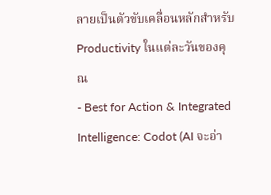ลายเป็นตัวขับเคลื่อนหลักสำหรับ Productivity ในแต่ละวันของคุณ
- Best for Action & Integrated Intelligence: Codot (AI จะอ่า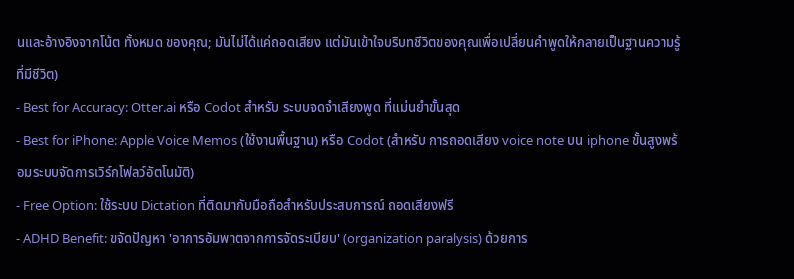นและอ้างอิงจากโน้ต ทั้งหมด ของคุณ; มันไม่ได้แค่ถอดเสียง แต่มันเข้าใจบริบทชีวิตของคุณเพื่อเปลี่ยนคำพูดให้กลายเป็นฐานความรู้ที่มีชีวิต)
- Best for Accuracy: Otter.ai หรือ Codot สำหรับ ระบบจดจำเสียงพูด ที่แม่นยำขั้นสุด
- Best for iPhone: Apple Voice Memos (ใช้งานพื้นฐาน) หรือ Codot (สำหรับ การถอดเสียง voice note บน iphone ขั้นสูงพร้อมระบบจัดการเวิร์กโฟลว์อัตโนมัติ)
- Free Option: ใช้ระบบ Dictation ที่ติดมากับมือถือสำหรับประสบการณ์ ถอดเสียงฟรี
- ADHD Benefit: ขจัดปัญหา 'อาการอัมพาตจากการจัดระเบียบ' (organization paralysis) ด้วยการ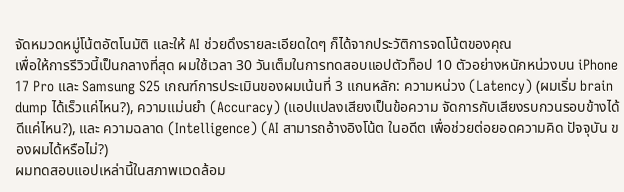จัดหมวดหมู่โน้ตอัตโนมัติ และให้ AI ช่วยดึงรายละเอียดใดๆ ก็ได้จากประวัติการจดโน้ตของคุณ
เพื่อให้การรีวิวนี้เป็นกลางที่สุด ผมใช้เวลา 30 วันเต็มในการทดสอบแอปตัวท็อป 10 ตัวอย่างหนักหน่วงบน iPhone 17 Pro และ Samsung S25 เกณฑ์การประเมินของผมเน้นที่ 3 แกนหลัก: ความหน่วง (Latency) (ผมเริ่ม brain dump ได้เร็วแค่ไหน?), ความแม่นยำ (Accuracy) (แอปแปลงเสียงเป็นข้อความ จัดการกับเสียงรบกวนรอบข้างได้ดีแค่ไหน?), และ ความฉลาด (Intelligence) (AI สามารถอ้างอิงโน้ต ในอดีต เพื่อช่วยต่อยอดความคิด ปัจจุบัน ของผมได้หรือไม่?)
ผมทดสอบแอปเหล่านี้ในสภาพแวดล้อม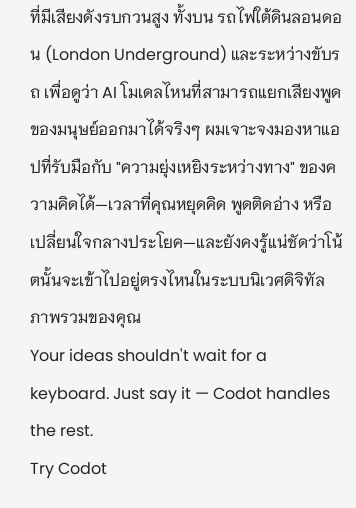ที่มีเสียงดังรบกวนสูง ทั้งบน รถไฟใต้ดินลอนดอน (London Underground) และระหว่างขับรถ เพื่อดูว่า AI โมเดลไหนที่สามารถแยกเสียงพูดของมนุษย์ออกมาได้จริงๆ ผมเจาะจงมองหาแอปที่รับมือกับ "ความยุ่งเหยิงระหว่างทาง" ของความคิดได้—เวลาที่คุณหยุดคิด พูดติดอ่าง หรือเปลี่ยนใจกลางประโยค—และยังคงรู้แน่ชัดว่าโน้ตนั้นจะเข้าไปอยู่ตรงไหนในระบบนิเวศดิจิทัลภาพรวมของคุณ
Your ideas shouldn't wait for a keyboard. Just say it — Codot handles the rest.
Try Codot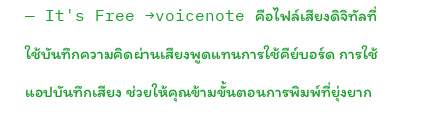— It's Free →voicenote คือไฟล์เสียงดิจิทัลที่ใช้บันทึกความคิดผ่านเสียงพูดแทนการใช้คีย์บอร์ด การใช้ แอปบันทึกเสียง ช่วยให้คุณข้ามขั้นตอนการพิมพ์ที่ยุ่งยาก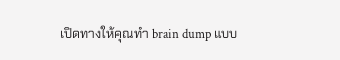เปิดทางให้คุณทำ brain dump แบบ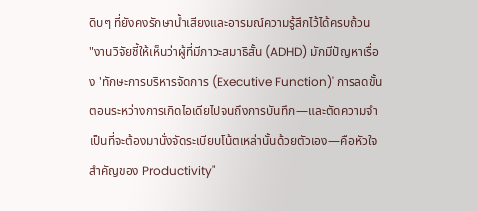ดิบๆ ที่ยังคงรักษาน้ำเสียงและอารมณ์ความรู้สึกไว้ได้ครบถ้วน
"งานวิจัยชี้ให้เห็นว่าผู้ที่มีภาวะสมาธิสั้น (ADHD) มักมีปัญหาเรื่อง 'ทักษะการบริหารจัดการ (Executive Function)' การลดขั้นตอนระหว่างการเกิดไอเดียไปจนถึงการบันทึก—และตัดความจำเป็นที่จะต้องมานั่งจัดระเบียบโน้ตเหล่านั้นด้วยตัวเอง—คือหัวใจสำคัญของ Productivity"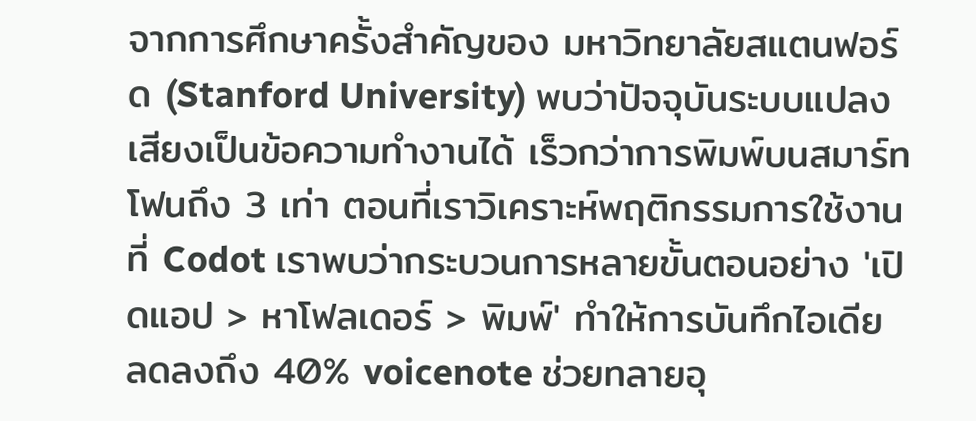จากการศึกษาครั้งสำคัญของ มหาวิทยาลัยสแตนฟอร์ด (Stanford University) พบว่าปัจจุบันระบบแปลงเสียงเป็นข้อความทำงานได้ เร็วกว่าการพิมพ์บนสมาร์ทโฟนถึง 3 เท่า ตอนที่เราวิเคราะห์พฤติกรรมการใช้งานที่ Codot เราพบว่ากระบวนการหลายขั้นตอนอย่าง 'เปิดแอป > หาโฟลเดอร์ > พิมพ์' ทำให้การบันทึกไอเดีย ลดลงถึง 40% voicenote ช่วยทลายอุ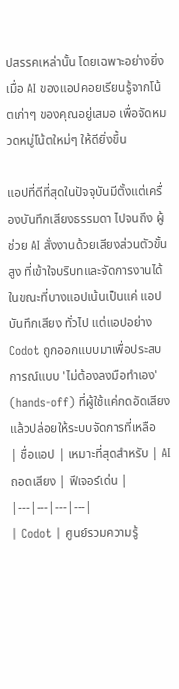ปสรรคเหล่านั้น โดยเฉพาะอย่างยิ่งเมื่อ AI ของแอปคอยเรียนรู้จากโน้ตเก่าๆ ของคุณอยู่เสมอ เพื่อจัดหมวดหมู่โน้ตใหม่ๆ ให้ดียิ่งขึ้น

แอปที่ดีที่สุดในปัจจุบันมีตั้งแต่เครื่องบันทึกเสียงธรรมดา ไปจนถึง ผู้ช่วย AI สั่งงานด้วยเสียงส่วนตัวขั้นสูง ที่เข้าใจบริบทและจัดการงานได้ ในขณะที่บางแอปเน้นเป็นแค่ แอปบันทึกเสียง ทั่วไป แต่แอปอย่าง Codot ถูกออกแบบมาเพื่อประสบการณ์แบบ 'ไม่ต้องลงมือทำเอง' (hands-off) ที่ผู้ใช้แค่กดอัดเสียง แล้วปล่อยให้ระบบจัดการที่เหลือ
| ชื่อแอป | เหมาะที่สุดสำหรับ | AI ถอดเสียง | ฟีเจอร์เด่น |
|---|---|---|---|
| Codot | ศูนย์รวมความรู้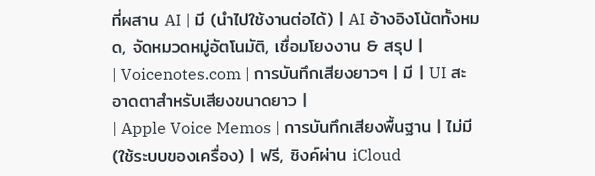ที่ผสาน AI | มี (นำไปใช้งานต่อได้) | AI อ้างอิงโน้ตทั้งหมด, จัดหมวดหมู่อัตโนมัติ, เชื่อมโยงงาน & สรุป |
| Voicenotes.com | การบันทึกเสียงยาวๆ | มี | UI สะอาดตาสำหรับเสียงขนาดยาว |
| Apple Voice Memos | การบันทึกเสียงพื้นฐาน | ไม่มี (ใช้ระบบของเครื่อง) | ฟรี, ซิงค์ผ่าน iCloud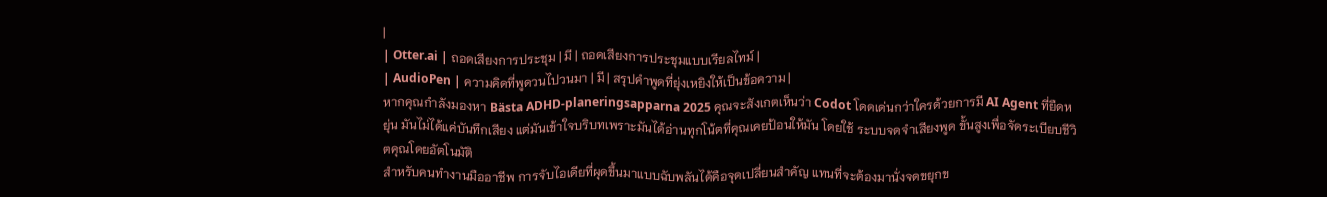|
| Otter.ai | ถอดเสียงการประชุม | มี | ถอดเสียงการประชุมแบบเรียลไทม์ |
| AudioPen | ความคิดที่พูดวนไปวนมา | มี | สรุปคำพูดที่ยุ่งเหยิงให้เป็นข้อความ |
หากคุณกำลังมองหา Bästa ADHD-planeringsapparna 2025 คุณจะสังเกตเห็นว่า Codot โดดเด่นกว่าใครด้วยการมี AI Agent ที่ยืดหยุ่น มันไม่ได้แค่บันทึกเสียง แต่มันเข้าใจบริบทเพราะมันได้อ่านทุกโน้ตที่คุณเคยป้อนให้มัน โดยใช้ ระบบจดจำเสียงพูด ขั้นสูงเพื่อจัดระเบียบชีวิตคุณโดยอัตโนมัติ
สำหรับคนทำงานมืออาชีพ การจับไอเดียที่ผุดขึ้นมาแบบฉับพลันได้คือจุดเปลี่ยนสำคัญ แทนที่จะต้องมานั่งจดขยุกข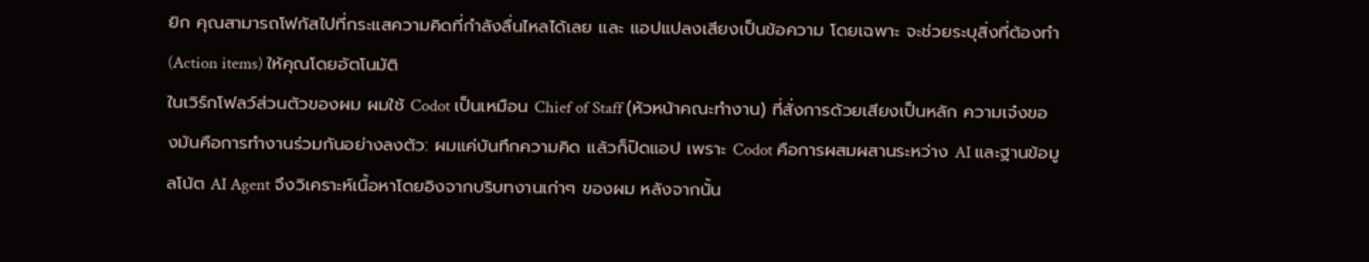ยิก คุณสามารถโฟกัสไปที่กระแสความคิดที่กำลังลื่นไหลได้เลย และ แอปแปลงเสียงเป็นข้อความ โดยเฉพาะ จะช่วยระบุสิ่งที่ต้องทำ (Action items) ให้คุณโดยอัตโนมัติ
ในเวิร์กโฟลว์ส่วนตัวของผม ผมใช้ Codot เป็นเหมือน Chief of Staff (หัวหน้าคณะทำงาน) ที่สั่งการด้วยเสียงเป็นหลัก ความเจ๋งของมันคือการทำงานร่วมกันอย่างลงตัว: ผมแค่บันทึกความคิด แล้วก็ปิดแอป เพราะ Codot คือการผสมผสานระหว่าง AI และฐานข้อมูลโน้ต AI Agent จึงวิเคราะห์เนื้อหาโดยอิงจากบริบทงานเก่าๆ ของผม หลังจากนั้น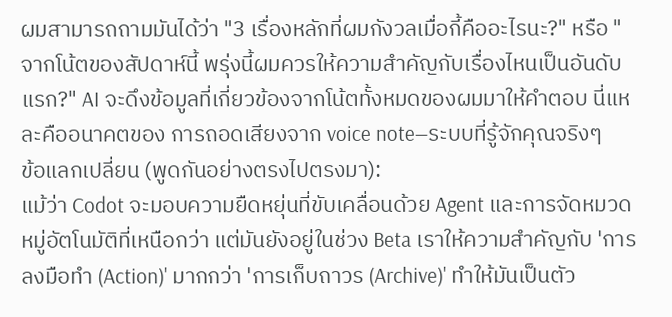ผมสามารถถามมันได้ว่า "3 เรื่องหลักที่ผมกังวลเมื่อกี้คืออะไรนะ?" หรือ "จากโน้ตของสัปดาห์นี้ พรุ่งนี้ผมควรให้ความสำคัญกับเรื่องไหนเป็นอันดับแรก?" AI จะดึงข้อมูลที่เกี่ยวข้องจากโน้ตทั้งหมดของผมมาให้คำตอบ นี่แหละคืออนาคตของ การถอดเสียงจาก voice note—ระบบที่รู้จักคุณจริงๆ
ข้อแลกเปลี่ยน (พูดกันอย่างตรงไปตรงมา):
แม้ว่า Codot จะมอบความยืดหยุ่นที่ขับเคลื่อนด้วย Agent และการจัดหมวดหมู่อัตโนมัติที่เหนือกว่า แต่มันยังอยู่ในช่วง Beta เราให้ความสำคัญกับ 'การลงมือทำ (Action)' มากกว่า 'การเก็บถาวร (Archive)' ทำให้มันเป็นตัว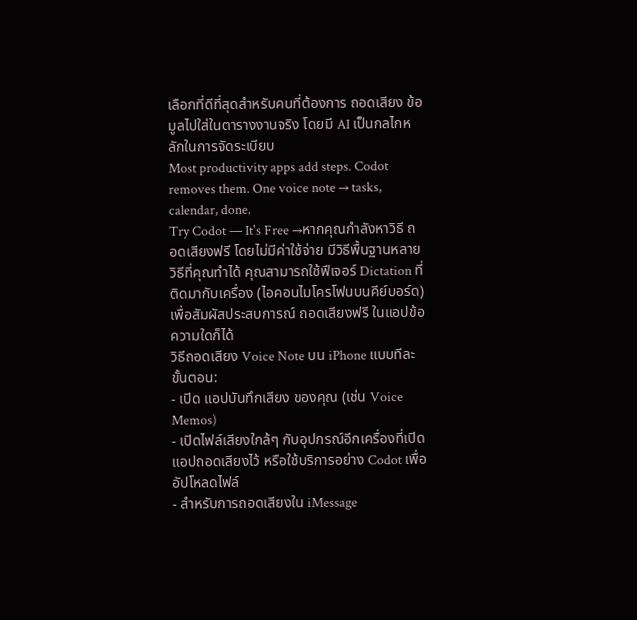เลือกที่ดีที่สุดสำหรับคนที่ต้องการ ถอดเสียง ข้อมูลไปใส่ในตารางงานจริง โดยมี AI เป็นกลไกหลักในการจัดระเบียบ
Most productivity apps add steps. Codot removes them. One voice note → tasks, calendar, done.
Try Codot — It's Free →หากคุณกำลังหาวิธี ถอดเสียงฟรี โดยไม่มีค่าใช้จ่าย มีวิธีพื้นฐานหลายวิธีที่คุณทำได้ คุณสามารถใช้ฟีเจอร์ Dictation ที่ติดมากับเครื่อง (ไอคอนไมโครโฟนบนคีย์บอร์ด) เพื่อสัมผัสประสบการณ์ ถอดเสียงฟรี ในแอปข้อความใดก็ได้
วิธีถอดเสียง Voice Note บน iPhone แบบทีละขั้นตอน:
- เปิด แอปบันทึกเสียง ของคุณ (เช่น Voice Memos)
- เปิดไฟล์เสียงใกล้ๆ กับอุปกรณ์อีกเครื่องที่เปิดแอปถอดเสียงไว้ หรือใช้บริการอย่าง Codot เพื่ออัปโหลดไฟล์
- สำหรับการถอดเสียงใน iMessage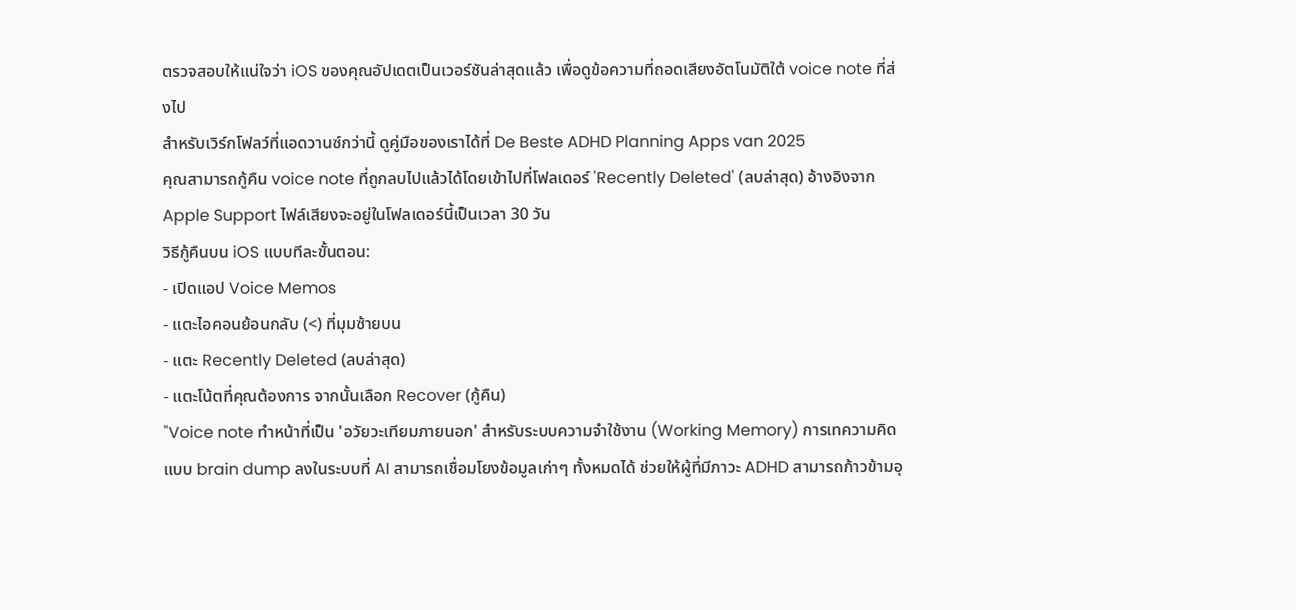ตรวจสอบให้แน่ใจว่า iOS ของคุณอัปเดตเป็นเวอร์ชันล่าสุดแล้ว เพื่อดูข้อความที่ถอดเสียงอัตโนมัติใต้ voice note ที่ส่งไป
สำหรับเวิร์กโฟลว์ที่แอดวานซ์กว่านี้ ดูคู่มือของเราได้ที่ De Beste ADHD Planning Apps van 2025
คุณสามารถกู้คืน voice note ที่ถูกลบไปแล้วได้โดยเข้าไปที่โฟลเดอร์ 'Recently Deleted' (ลบล่าสุด) อ้างอิงจาก Apple Support ไฟล์เสียงจะอยู่ในโฟลเดอร์นี้เป็นเวลา 30 วัน
วิธีกู้คืนบน iOS แบบทีละขั้นตอน:
- เปิดแอป Voice Memos
- แตะไอคอนย้อนกลับ (<) ที่มุมซ้ายบน
- แตะ Recently Deleted (ลบล่าสุด)
- แตะโน้ตที่คุณต้องการ จากนั้นเลือก Recover (กู้คืน)
"Voice note ทำหน้าที่เป็น 'อวัยวะเทียมภายนอก' สำหรับระบบความจำใช้งาน (Working Memory) การเทความคิดแบบ brain dump ลงในระบบที่ AI สามารถเชื่อมโยงข้อมูลเก่าๆ ทั้งหมดได้ ช่วยให้ผู้ที่มีภาวะ ADHD สามารถก้าวข้ามอุ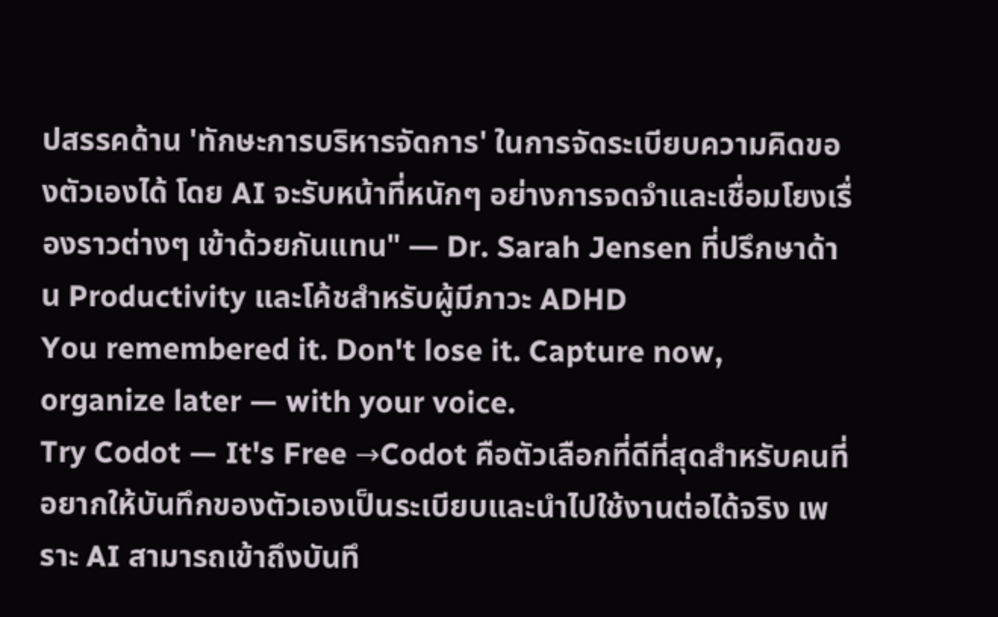ปสรรคด้าน 'ทักษะการบริหารจัดการ' ในการจัดระเบียบความคิดของตัวเองได้ โดย AI จะรับหน้าที่หนักๆ อย่างการจดจำและเชื่อมโยงเรื่องราวต่างๆ เข้าด้วยกันแทน" — Dr. Sarah Jensen ที่ปรึกษาด้าน Productivity และโค้ชสำหรับผู้มีภาวะ ADHD
You remembered it. Don't lose it. Capture now, organize later — with your voice.
Try Codot — It's Free →Codot คือตัวเลือกที่ดีที่สุดสำหรับคนที่อยากให้บันทึกของตัวเองเป็นระเบียบและนำไปใช้งานต่อได้จริง เพราะ AI สามารถเข้าถึงบันทึ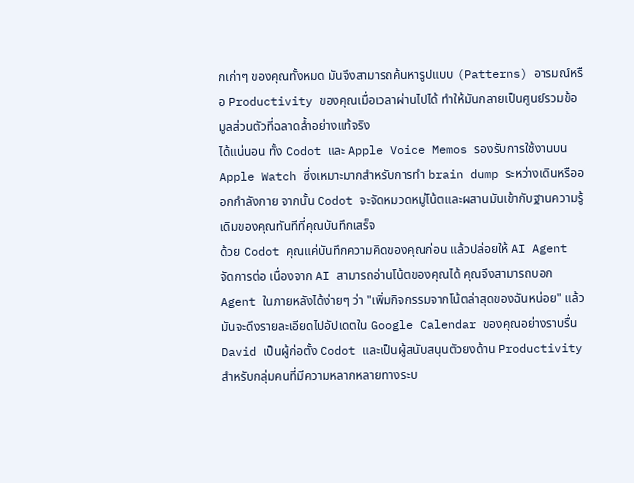กเก่าๆ ของคุณทั้งหมด มันจึงสามารถค้นหารูปแบบ (Patterns) อารมณ์หรือ Productivity ของคุณเมื่อเวลาผ่านไปได้ ทำให้มันกลายเป็นศูนย์รวมข้อมูลส่วนตัวที่ฉลาดล้ำอย่างแท้จริง
ได้แน่นอน ทั้ง Codot และ Apple Voice Memos รองรับการใช้งานบน Apple Watch ซึ่งเหมาะมากสำหรับการทำ brain dump ระหว่างเดินหรือออกกำลังกาย จากนั้น Codot จะจัดหมวดหมู่โน้ตและผสานมันเข้ากับฐานความรู้เดิมของคุณทันทีที่คุณบันทึกเสร็จ
ด้วย Codot คุณแค่บันทึกความคิดของคุณก่อน แล้วปล่อยให้ AI Agent จัดการต่อ เนื่องจาก AI สามารถอ่านโน้ตของคุณได้ คุณจึงสามารถบอก Agent ในภายหลังได้ง่ายๆ ว่า "เพิ่มกิจกรรมจากโน้ตล่าสุดของฉันหน่อย" แล้วมันจะดึงรายละเอียดไปอัปเดตใน Google Calendar ของคุณอย่างราบรื่น
David เป็นผู้ก่อตั้ง Codot และเป็นผู้สนับสนุนตัวยงด้าน Productivity สำหรับกลุ่มคนที่มีความหลากหลายทางระบ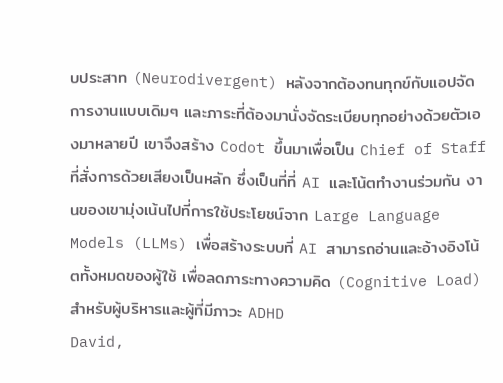บประสาท (Neurodivergent) หลังจากต้องทนทุกข์กับแอปจัดการงานแบบเดิมๆ และภาระที่ต้องมานั่งจัดระเบียบทุกอย่างด้วยตัวเองมาหลายปี เขาจึงสร้าง Codot ขึ้นมาเพื่อเป็น Chief of Staff ที่สั่งการด้วยเสียงเป็นหลัก ซึ่งเป็นที่ที่ AI และโน้ตทำงานร่วมกัน งานของเขามุ่งเน้นไปที่การใช้ประโยชน์จาก Large Language Models (LLMs) เพื่อสร้างระบบที่ AI สามารถอ่านและอ้างอิงโน้ตทั้งหมดของผู้ใช้ เพื่อลดภาระทางความคิด (Cognitive Load) สำหรับผู้บริหารและผู้ที่มีภาวะ ADHD
David,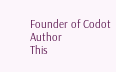Founder of Codot
Author
This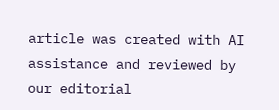article was created with AI assistance and reviewed by our editorial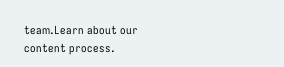team.Learn about our content process.